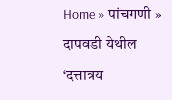Home » पांचगणी » दापवडी येथील ‘दत्तात्रय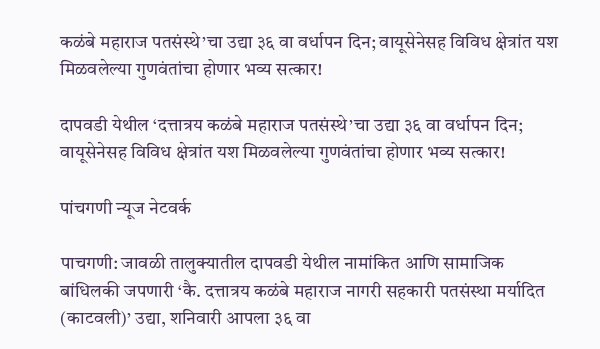कळंबे महाराज पतसंस्थे’चा उद्या ३६ वा वर्धापन दिन; वायूसेनेसह विविध क्षेत्रांत यश मिळवलेल्या गुणवंतांचा होणार भव्य सत्कार!

दापवडी येथील ‘दत्तात्रय कळंबे महाराज पतसंस्थे’चा उद्या ३६ वा वर्धापन दिन; वायूसेनेसह विविध क्षेत्रांत यश मिळवलेल्या गुणवंतांचा होणार भव्य सत्कार!

पांचगणी न्यूज नेटवर्क

पाचगणी: जावळी तालुक्यातील दापवडी येथील नामांकित आणि सामाजिक बांधिलकी जपणारी ‘कै. दत्तात्रय कळंबे महाराज नागरी सहकारी पतसंस्था मर्यादित (काटवली)’ उद्या, शनिवारी आपला ३६ वा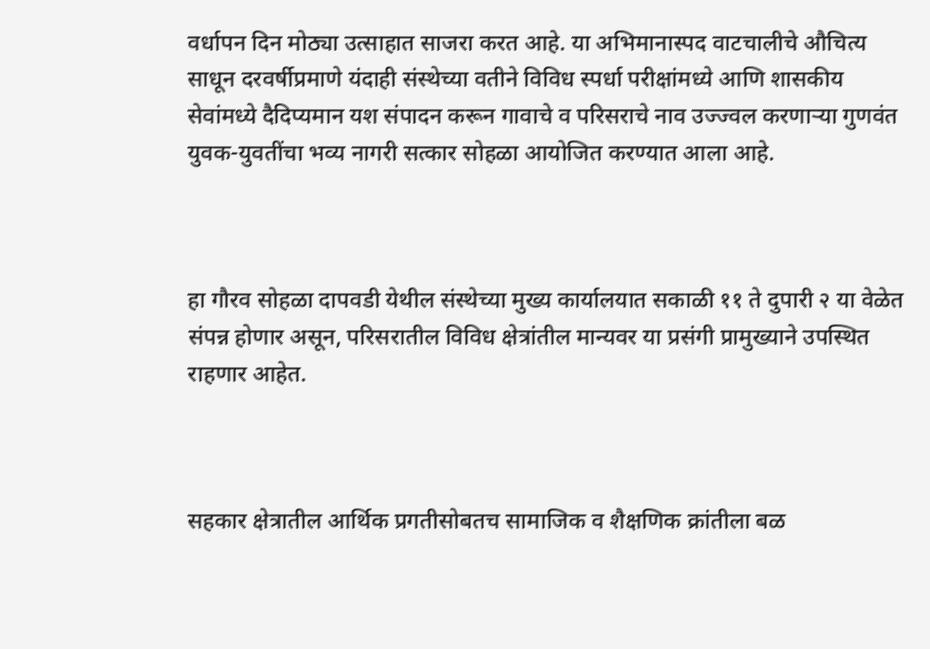वर्धापन दिन मोठ्या उत्साहात साजरा करत आहे. या अभिमानास्पद वाटचालीचे औचित्य साधून दरवर्षीप्रमाणे यंदाही संस्थेच्या वतीने विविध स्पर्धा परीक्षांमध्ये आणि शासकीय सेवांमध्ये दैदिप्यमान यश संपादन करून गावाचे व परिसराचे नाव उज्ज्वल करणाऱ्या गुणवंत युवक-युवतींचा भव्य नागरी सत्कार सोहळा आयोजित करण्यात आला आहे.



हा गौरव सोहळा दापवडी येथील संस्थेच्या मुख्य कार्यालयात सकाळी ११ ते दुपारी २ या वेळेत संपन्न होणार असून, परिसरातील विविध क्षेत्रांतील मान्यवर या प्रसंगी प्रामुख्याने उपस्थित राहणार आहेत.



सहकार क्षेत्रातील आर्थिक प्रगतीसोबतच सामाजिक व शैक्षणिक क्रांतीला बळ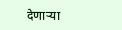देणाऱ्या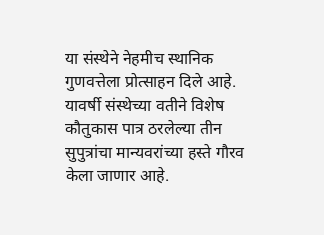या संस्थेने नेहमीच स्थानिक गुणवत्तेला प्रोत्साहन दिले आहे. यावर्षी संस्थेच्या वतीने विशेष कौतुकास पात्र ठरलेल्या तीन सुपुत्रांचा मान्यवरांच्या हस्ते गौरव केला जाणार आहे.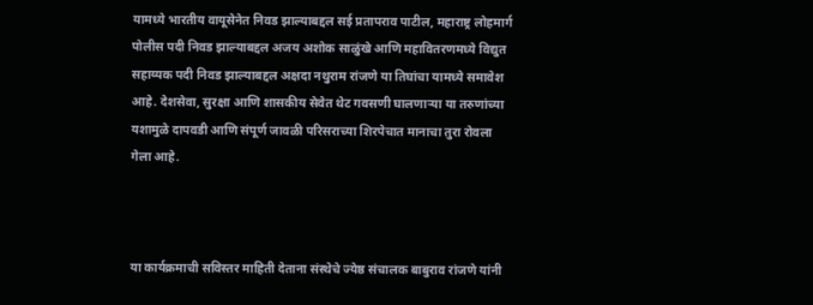यामध्ये भारतीय वायूसेनेत निवड झाल्याबद्दल सई प्रतापराव पाटील, महाराष्ट्र लोहमार्ग पोलीस पदी निवड झाल्याबद्दल अजय अशोक साळुंखे आणि महावितरणमध्ये विद्युत सहाय्यक पदी निवड झाल्याबद्दल अक्षदा नथुराम रांजणे या तिघांचा यामध्ये समावेश आहे. देशसेवा, सुरक्षा आणि शासकीय सेवेत थेट गवसणी घालणाऱ्या या तरुणांच्या यशामुळे दापवडी आणि संपूर्ण जावळी परिसराच्या शिरपेचात मानाचा तुरा रोवला गेला आहे.



या कार्यक्रमाची सविस्तर माहिती देताना संस्थेचे ज्येष्ठ संचालक बाबुराव रांजणे यांनी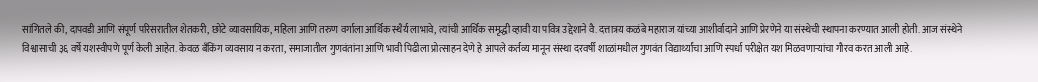सांगितले की, दापवडी आणि संपूर्ण परिसरातील शेतकरी, छोटे व्यावसायिक, महिला आणि तरुण वर्गाला आर्थिक स्थैर्य लाभावे, त्यांची आर्थिक समृद्धी व्हावी या पवित्र उद्देशाने वै. दत्तात्रय कळंबे महाराज यांच्या आशीर्वादाने आणि प्रेरणेने या संस्थेची स्थापना करण्यात आली होती. आज संस्थेने विश्वासाची ३६ वर्षे यशस्वीपणे पूर्ण केली आहेत. केवळ बँकिंग व्यवसाय न करता, समाजातील गुणवंतांना आणि भावी पिढीला प्रोत्साहन देणे हे आपले कर्तव्य मानून संस्था दरवर्षी शाळांमधील गुणवंत विद्यार्थ्यांचा आणि स्पर्धा परीक्षेत यश मिळवणाऱ्यांचा गौरव करत आली आहे.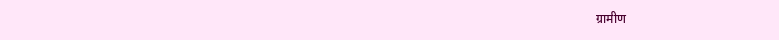ग्रामीण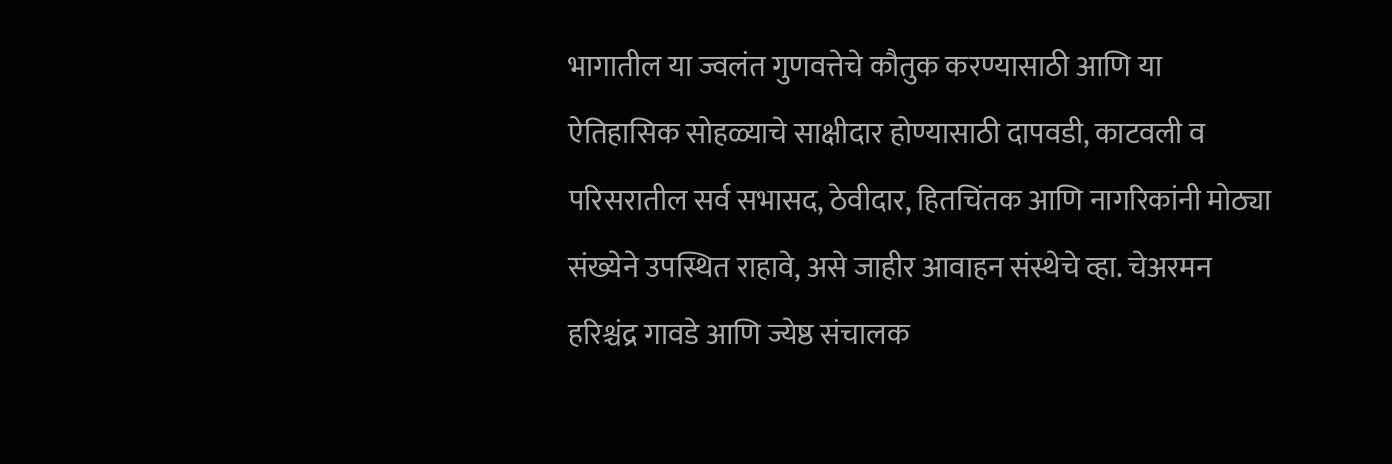भागातील या ज्वलंत गुणवत्तेचे कौतुक करण्यासाठी आणि या ऐतिहासिक सोहळ्याचे साक्षीदार होण्यासाठी दापवडी, काटवली व परिसरातील सर्व सभासद, ठेवीदार, हितचिंतक आणि नागरिकांनी मोठ्या संख्येने उपस्थित राहावे, असे जाहीर आवाहन संस्थेचे व्हा. चेअरमन हरिश्चंद्र गावडे आणि ज्येष्ठ संचालक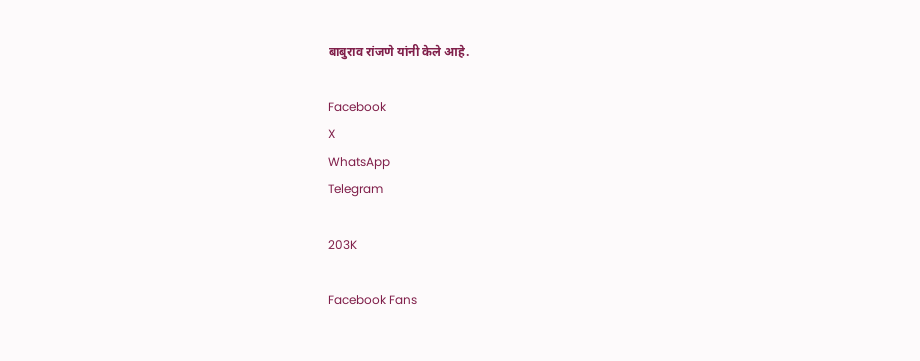बाबुराव रांजणे यांनी केले आहे.

Facebook
X
WhatsApp
Telegram

203K

Facebook Fans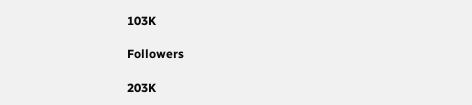103K

Followers

203K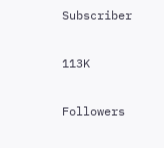Subscriber

113K

Followers